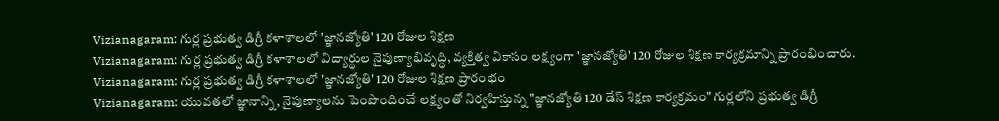Vizianagaram: గుర్ల ప్రభుత్వ డిగ్రీ కళాశాలలో 'జ్ఞానజ్యోతి' 120 రోజుల శిక్షణ
Vizianagaram: గుర్ల ప్రభుత్వ డిగ్రీ కళాశాలలో విద్యార్థుల నైపుణ్యాభివృద్ధి, వ్యక్తిత్వ వికాసం లక్ష్యంగా 'జ్ఞానజ్యోతి' 120 రోజుల శిక్షణ కార్యక్రమాన్ని ప్రారంభించారు.
Vizianagaram: గుర్ల ప్రభుత్వ డిగ్రీ కళాశాలలో 'జ్ఞానజ్యోతి' 120 రోజుల శిక్షణ ప్రారంభం
Vizianagaram: యువతలో జ్ఞానాన్ని, నైపుణ్యాలను పెంపొందించే లక్ష్యంతో నిర్వహిస్తున్న "జ్ఞానజ్యోతి 120 డేస్ శిక్షణ కార్యక్రమం" గుర్లలోని ప్రభుత్వ డిగ్రీ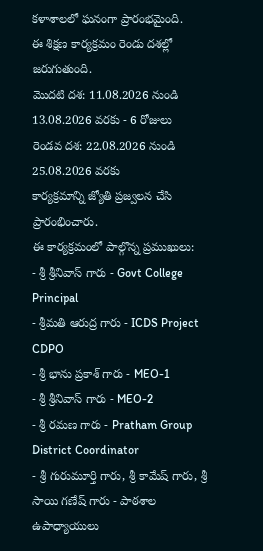కళాశాలలో ఘనంగా ప్రారంభమైంది.
ఈ శిక్షణ కార్యక్రమం రెండు దశల్లో జరుగుతుంది.
మొదటి దశ: 11.08.2026 నుండి 13.08.2026 వరకు - 6 రోజులు
రెండవ దశ: 22.08.2026 నుండి 25.08.2026 వరకు
కార్యక్రమాన్ని జ్యోతి ప్రజ్వలన చేసి ప్రారంభించారు.
ఈ కార్యక్రమంలో పాల్గొన్న ప్రముఖులు:
- శ్రీ శ్రీనివాస్ గారు - Govt College Principal
- శ్రీమతి ఆరుద్ర గారు - ICDS Project CDPO
- శ్రీ భాను ప్రకాశ్ గారు - MEO-1
- శ్రీ శ్రీనివాస్ గారు - MEO-2
- శ్రీ రమణ గారు - Pratham Group District Coordinator
- శ్రీ గురుమూర్తి గారు, శ్రీ కామేష్ గారు, శ్రీ సాయి గణేష్ గారు - పాఠశాల ఉపాధ్యాయులు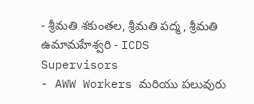- శ్రీమతి శకుంతల, శ్రీమతి పద్మ, శ్రీమతి ఉమామహేశ్వరి - ICDS Supervisors
- AWW Workers మరియు పలువురు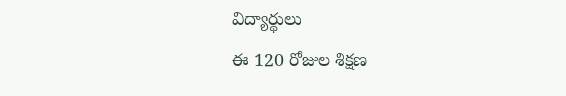విద్యార్థులు
ఈ 120 రోజుల శిక్షణ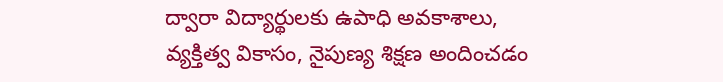ద్వారా విద్యార్థులకు ఉపాధి అవకాశాలు, వ్యక్తిత్వ వికాసం, నైపుణ్య శిక్షణ అందించడం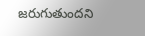జరుగుతుందని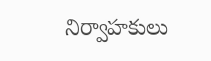నిర్వాహకులు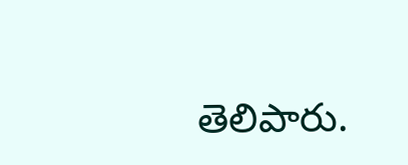తెలిపారు.